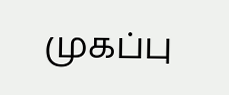முகப்பு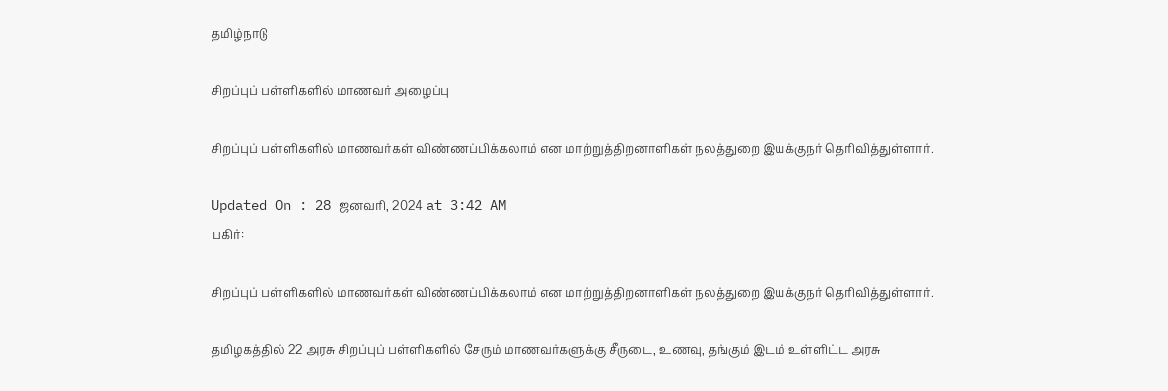தமிழ்நாடு

சிறப்புப் பள்ளிகளில் மாணவர் அழைப்பு

சிறப்புப் பள்ளிகளில் மாணவர்கள் விண்ணப்பிக்கலாம் என மாற்றுத்திறனாளிகள் நலத்துறை இயக்குநர் தெரிவித்துள்ளார்.

Updated On : 28 ஜனவரி, 2024 at 3:42 AM
பகிர்:

சிறப்புப் பள்ளிகளில் மாணவர்கள் விண்ணப்பிக்கலாம் என மாற்றுத்திறனாளிகள் நலத்துறை இயக்குநர் தெரிவித்துள்ளார்.

தமிழகத்தில் 22 அரசு சிறப்புப் பள்ளிகளில் சேரும் மாணவர்களுக்கு சீருடை, உணவு, தங்கும் இடம் உள்ளிட்ட அரசு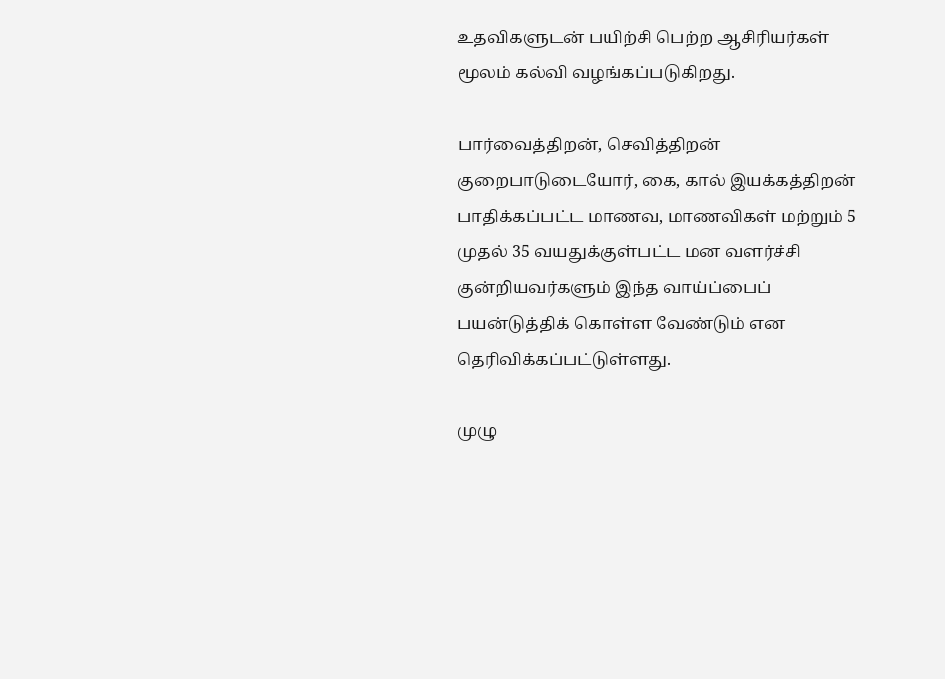உதவிகளுடன் பயிற்சி பெற்ற ஆசிரியர்கள் மூலம் கல்வி வழங்கப்படுகிறது.

பார்வைத்திறன், செவித்திறன் குறைபாடுடையோர், கை, கால் இயக்கத்திறன் பாதிக்கப்பட்ட மாணவ, மாணவிகள் மற்றும் 5 முதல் 35 வயதுக்குள்பட்ட மன வளர்ச்சி குன்றியவர்களும் இந்த வாய்ப்பைப் பயன்டுத்திக் கொள்ள வேண்டும் என தெரிவிக்கப்பட்டுள்ளது.

முழு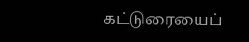கட்டுரையைப்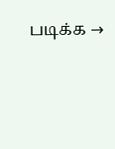படிக்க →